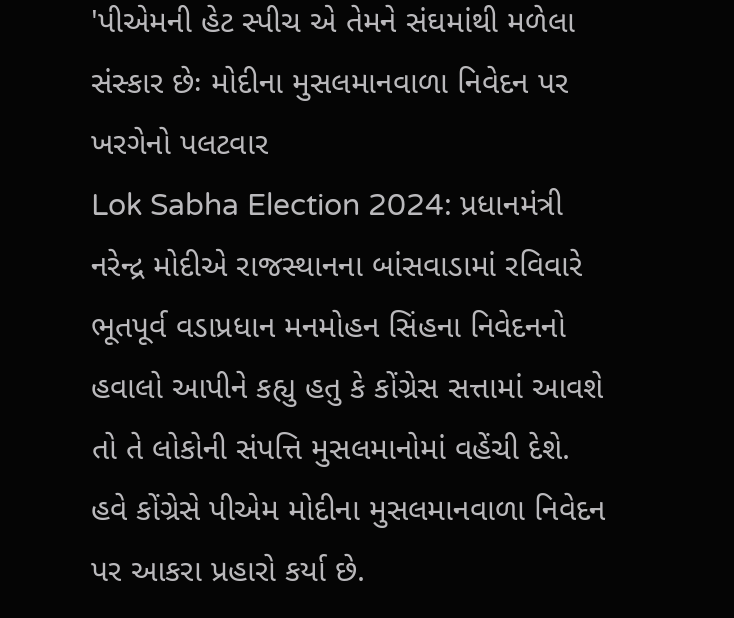'પીએમની હેટ સ્પીચ એ તેમને સંઘમાંથી મળેલા સંસ્કાર છેઃ મોદીના મુસલમાનવાળા નિવેદન પર ખરગેનો પલટવાર
Lok Sabha Election 2024: પ્રધાનમંત્રી નરેન્દ્ર મોદીએ રાજસ્થાનના બાંસવાડામાં રવિવારે ભૂતપૂર્વ વડાપ્રધાન મનમોહન સિંહના નિવેદનનો હવાલો આપીને કહ્યુ હતુ કે કોંગ્રેસ સત્તામાં આવશે તો તે લોકોની સંપત્તિ મુસલમાનોમાં વહેંચી દેશે.
હવે કોંગ્રેસે પીએમ મોદીના મુસલમાનવાળા નિવેદન પર આકરા પ્રહારો કર્યા છે.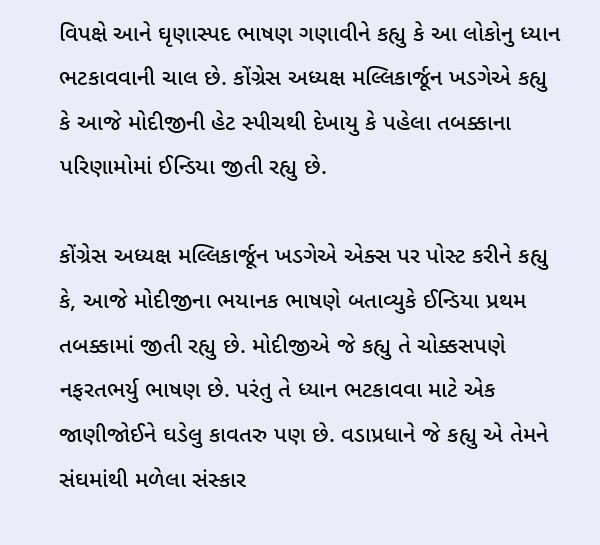વિપક્ષે આને ઘૃણાસ્પદ ભાષણ ગણાવીને કહ્યુ કે આ લોકોનુ ધ્યાન ભટકાવવાની ચાલ છે. કોંગ્રેસ અધ્યક્ષ મલ્લિકાર્જૂન ખડગેએ કહ્યુ કે આજે મોદીજીની હેટ સ્પીચથી દેખાયુ કે પહેલા તબક્કાના પરિણામોમાં ઈન્ડિયા જીતી રહ્યુ છે.

કોંગ્રેસ અધ્યક્ષ મલ્લિકાર્જૂન ખડગેએ એક્સ પર પોસ્ટ કરીને કહ્યુ કે, આજે મોદીજીના ભયાનક ભાષણે બતાવ્યુકે ઈન્ડિયા પ્રથમ તબક્કામાં જીતી રહ્યુ છે. મોદીજીએ જે કહ્યુ તે ચોક્કસપણે નફરતભર્યુ ભાષણ છે. પરંતુ તે ધ્યાન ભટકાવવા માટે એક જાણીજોઈને ઘડેલુ કાવતરુ પણ છે. વડાપ્રધાને જે કહ્યુ એ તેમને સંઘમાંથી મળેલા સંસ્કાર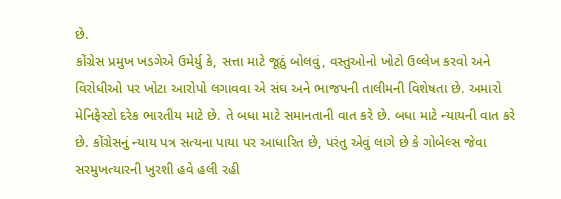છે.
કોંગ્રેસ પ્રમુખ ખડગેએ ઉમેર્યુ કે, સત્તા માટે જૂઠું બોલવું, વસ્તુઓનો ખોટો ઉલ્લેખ કરવો અને વિરોધીઓ પર ખોટા આરોપો લગાવવા એ સંઘ અને ભાજપની તાલીમની વિશેષતા છે. અમારો મેનિફેસ્ટો દરેક ભારતીય માટે છે. તે બધા માટે સમાનતાની વાત કરે છે. બધા માટે ન્યાયની વાત કરે છે. કોંગ્રેસનું ન્યાય પત્ર સત્યના પાયા પર આધારિત છે, પરંતુ એવું લાગે છે કે ગોબેલ્સ જેવા સરમુખત્યારની ખુરશી હવે હલી રહી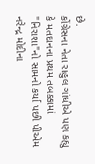છે.
કોંગ્રેસના નેતા રાહુલ ગાંધીએ પણ કહ્યુ કે મતદાનના પ્રથમ તબક્કામાં "નિરાશા"નો સામનો કર્યા પછી પીએમ નરેન્દ્ર મોદીના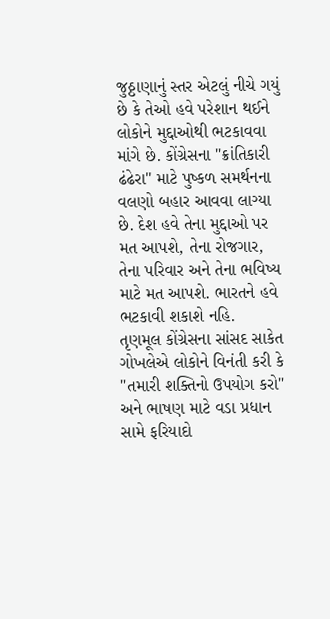જુઠ્ઠાણાનું સ્તર એટલું નીચે ગયું છે કે તેઓ હવે પરેશાન થઈને લોકોને મુદ્દાઓથી ભટકાવવા માંગે છે. કોંગ્રેસના "ક્રાંતિકારી ઢંઢેરા" માટે પુષ્કળ સમર્થનના વલણો બહાર આવવા લાગ્યા છે. દેશ હવે તેના મુદ્દાઓ પર મત આપશે, તેના રોજગાર, તેના પરિવાર અને તેના ભવિષ્ય માટે મત આપશે. ભારતને હવે ભટકાવી શકાશે નહિ.
તૃણમૂલ કોંગ્રેસના સાંસદ સાકેત ગોખલેએ લોકોને વિનંતી કરી કે "તમારી શક્તિનો ઉપયોગ કરો" અને ભાષણ માટે વડા પ્રધાન સામે ફરિયાદો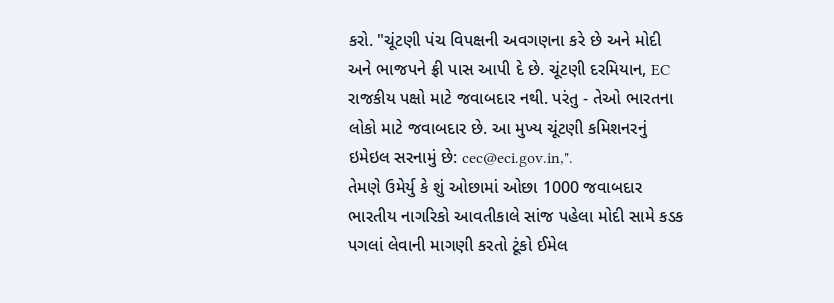કરો. "ચૂંટણી પંચ વિપક્ષની અવગણના કરે છે અને મોદી અને ભાજપને ફ્રી પાસ આપી દે છે. ચૂંટણી દરમિયાન, EC રાજકીય પક્ષો માટે જવાબદાર નથી. પરંતુ - તેઓ ભારતના લોકો માટે જવાબદાર છે. આ મુખ્ય ચૂંટણી કમિશનરનું ઇમેઇલ સરનામું છે: cec@eci.gov.in,".
તેમણે ઉમેર્યુ કે શું ઓછામાં ઓછા 1000 જવાબદાર ભારતીય નાગરિકો આવતીકાલે સાંજ પહેલા મોદી સામે કડક પગલાં લેવાની માગણી કરતો ટૂંકો ઈમેલ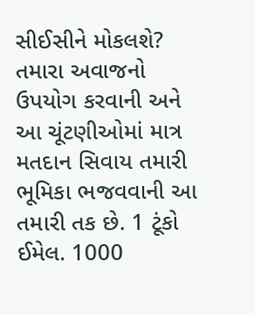સીઈસીને મોકલશે? તમારા અવાજનો ઉપયોગ કરવાની અને આ ચૂંટણીઓમાં માત્ર મતદાન સિવાય તમારી ભૂમિકા ભજવવાની આ તમારી તક છે. 1 ટૂંકો ઈમેલ. 1000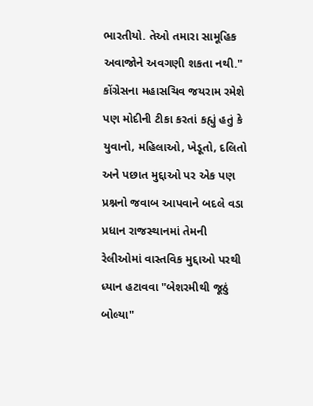ભારતીયો. તેઓ તમારા સામૂહિક અવાજોને અવગણી શકતા નથી."
કોંગ્રેસના મહાસચિવ જયરામ રમેશે પણ મોદીની ટીકા કરતાં કહ્યું હતું કે યુવાનો, મહિલાઓ, ખેડૂતો, દલિતો અને પછાત મુદ્દાઓ પર એક પણ પ્રશ્નનો જવાબ આપવાને બદલે વડા પ્રધાન રાજસ્થાનમાં તેમની રેલીઓમાં વાસ્તવિક મુદ્દાઓ પરથી ધ્યાન હટાવવા "બેશરમીથી જૂઠું બોલ્યા"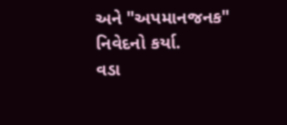અને "અપમાનજનક" નિવેદનો કર્યા.
વડા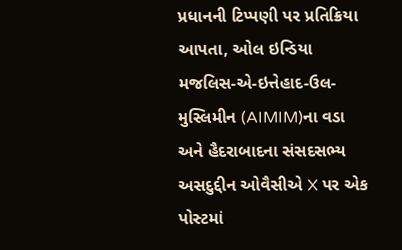પ્રધાનની ટિપ્પણી પર પ્રતિક્રિયા આપતા, ઓલ ઇન્ડિયા મજલિસ-એ-ઇત્તેહાદ-ઉલ-મુસ્લિમીન (AIMIM)ના વડા અને હૈદરાબાદના સંસદસભ્ય અસદુદ્દીન ઓવૈસીએ X પર એક પોસ્ટમાં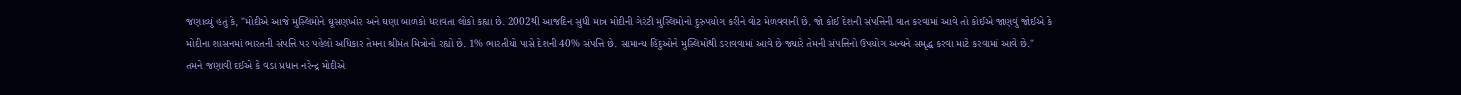જણાવ્યું હતું કે, "મોદીએ આજે મુસ્લિમોને ઘૂસણખોર અને ઘણા બાળકો ધરાવતા લોકો કહ્યા છે. 2002થી આજદિન સુધી માત્ર મોદીની ગેરંટી મુસ્લિમોનો દુરુપયોગ કરીને વોટ મેળવવાની છે. જો કોઈ દેશની સંપત્તિની વાત કરવામાં આવે તો કોઈએ જાણવું જોઈએ કે મોદીના શાસનમાં ભારતની સંપત્તિ પર પહેલો અધિકાર તેમના શ્રીમંત મિત્રોનો રહ્યો છે. 1% ભારતીયો પાસે દેશની 40% સંપત્તિ છે. સામાન્ય હિંદુઓને મુસ્લિમોથી ડરાવવામાં આવે છે જ્યારે તેમની સંપત્તિનો ઉપયોગ અન્યને સમૃદ્ધ કરવા માટે કરવામાં આવે છે."
તમને જણાવી દઈએ કે વડા પ્રધાન નરેન્દ્ર મોદીએ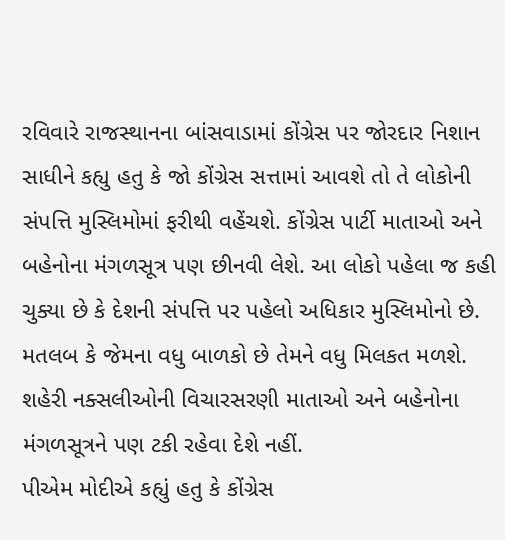રવિવારે રાજસ્થાનના બાંસવાડામાં કોંગ્રેસ પર જોરદાર નિશાન સાધીને કહ્યુ હતુ કે જો કોંગ્રેસ સત્તામાં આવશે તો તે લોકોની સંપત્તિ મુસ્લિમોમાં ફરીથી વહેંચશે. કોંગ્રેસ પાર્ટી માતાઓ અને બહેનોના મંગળસૂત્ર પણ છીનવી લેશે. આ લોકો પહેલા જ કહી ચુક્યા છે કે દેશની સંપત્તિ પર પહેલો અધિકાર મુસ્લિમોનો છે. મતલબ કે જેમના વધુ બાળકો છે તેમને વધુ મિલકત મળશે. શહેરી નક્સલીઓની વિચારસરણી માતાઓ અને બહેનોના મંગળસૂત્રને પણ ટકી રહેવા દેશે નહીં.
પીએમ મોદીએ કહ્યું હતુ કે કોંગ્રેસ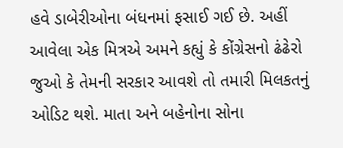હવે ડાબેરીઓના બંધનમાં ફસાઈ ગઈ છે. અહીં આવેલા એક મિત્રએ અમને કહ્યું કે કોંગ્રેસનો ઢંઢેરો જુઓ કે તેમની સરકાર આવશે તો તમારી મિલકતનું ઓડિટ થશે. માતા અને બહેનોના સોના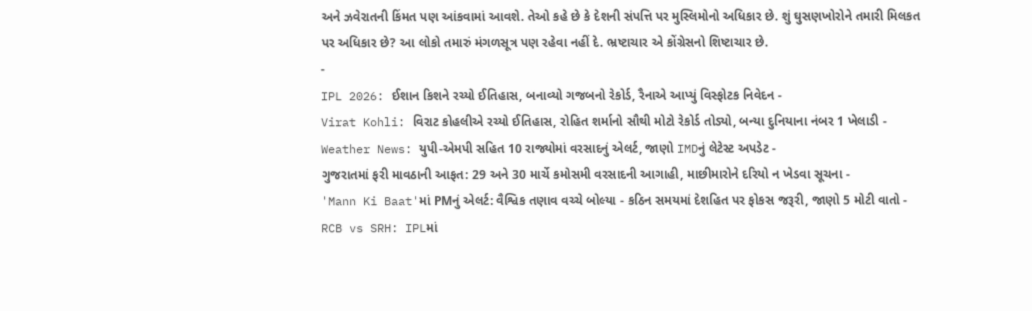અને ઝવેરાતની કિંમત પણ આંકવામાં આવશે. તેઓ કહે છે કે દેશની સંપત્તિ પર મુસ્લિમોનો અધિકાર છે. શું ઘુસણખોરોને તમારી મિલકત પર અધિકાર છે? આ લોકો તમારું મંગળસૂત્ર પણ રહેવા નહીં દે. ભ્રષ્ટાચાર એ કોંગ્રેસનો શિષ્ટાચાર છે.
-
IPL 2026: ઈશાન કિશને રચ્યો ઈતિહાસ, બનાવ્યો ગજબનો રેકોર્ડ, રૈનાએ આપ્યું વિસ્ફોટક નિવેદન -
Virat Kohli: વિરાટ કોહલીએ રચ્યો ઈતિહાસ, રોહિત શર્માનો સૌથી મોટો રેકોર્ડ તોડ્યો, બન્યા દુનિયાના નંબર 1 ખેલાડી -
Weather News: યુપી-એમપી સહિત 10 રાજ્યોમાં વરસાદનું એલર્ટ, જાણો IMDનું લેટેસ્ટ અપડેટ -
ગુજરાતમાં ફરી માવઠાની આફત: 29 અને 30 માર્ચે કમોસમી વરસાદની આગાહી, માછીમારોને દરિયો ન ખેડવા સૂચના -
'Mann Ki Baat'માં PMનું એલર્ટ: વૈશ્વિક તણાવ વચ્ચે બોલ્યા - કઠિન સમયમાં દેશહિત પર ફોકસ જરૂરી, જાણો 5 મોટી વાતો -
RCB vs SRH: IPLમાં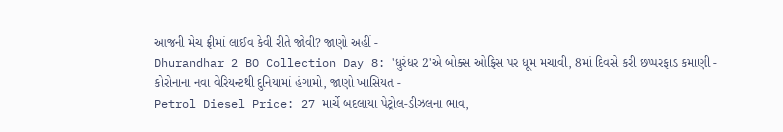આજની મેચ ફ્રીમાં લાઈવ કેવી રીતે જોવી? જાણો અહીં -
Dhurandhar 2 BO Collection Day 8: 'ધુરંધર 2'એ બોક્સ ઓફિસ પર ધૂમ મચાવી, 8માં દિવસે કરી છપ્પરફાડ કમાણી -
કોરોનાના નવા વેરિયન્ટથી દુનિયામાં હંગામો, જાણો ખાસિયત -
Petrol Diesel Price: 27 માર્ચે બદલાયા પેટ્રોલ-ડીઝલના ભાવ,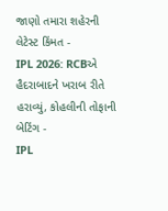જાણો તમારા શહેરની લેટેસ્ટ કિંમત -
IPL 2026: RCBએ હૈદરાબાદને ખરાબ રીતે હરાવ્યું, કોહલીની તોફાની બેટિંગ -
IPL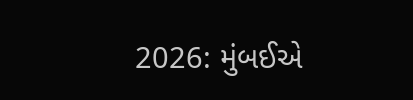2026: મુંબઈએ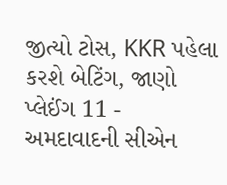જીત્યો ટોસ, KKR પહેલા કરશે બેટિંગ, જાણો પ્લેઈંગ 11 -
અમદાવાદની સીએન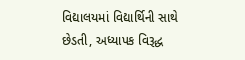વિદ્યાલયમાં વિદ્યાર્થિની સાથે છેડતી, અધ્યાપક વિરૂદ્ધ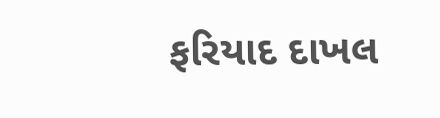ફરિયાદ દાખલ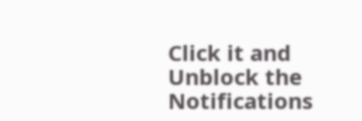Click it and Unblock the Notifications